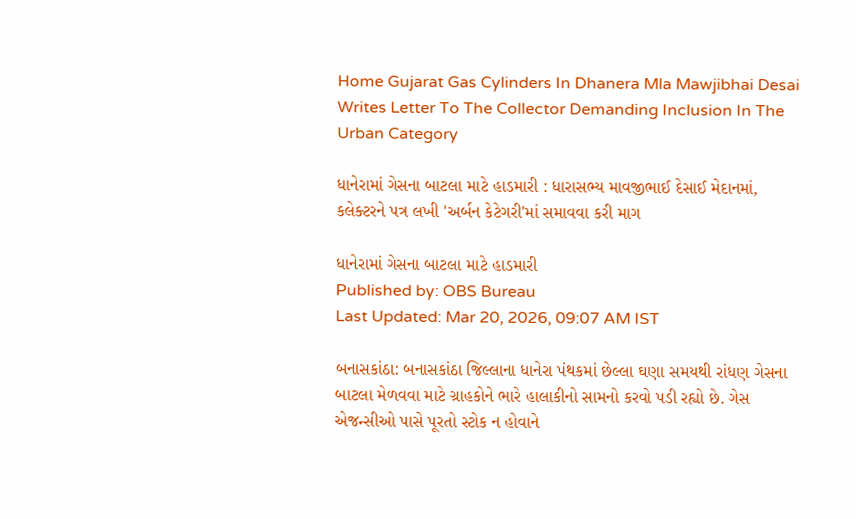Home Gujarat Gas Cylinders In Dhanera Mla Mawjibhai Desai Writes Letter To The Collector Demanding Inclusion In The Urban Category

ધાનેરામાં ગેસના બાટલા માટે હાડમારી : ધારાસભ્ય માવજીભાઈ દેસાઈ મેદાનમાં, કલેક્ટરને પત્ર લખી 'અર્બન કેટેગરી'માં સમાવવા કરી માગ

ધાનેરામાં ગેસના બાટલા માટે હાડમારી
Published by: OBS Bureau
Last Updated: Mar 20, 2026, 09:07 AM IST

બનાસકાંઠા: બનાસકાંઠા જિલ્લાના ધાનેરા પંથકમાં છેલ્લા ઘણા સમયથી રાંધણ ગેસના બાટલા મેળવવા માટે ગ્રાહકોને ભારે હાલાકીનો સામનો કરવો પડી રહ્યો છે. ગેસ એજન્સીઓ પાસે પૂરતો સ્ટોક ન હોવાને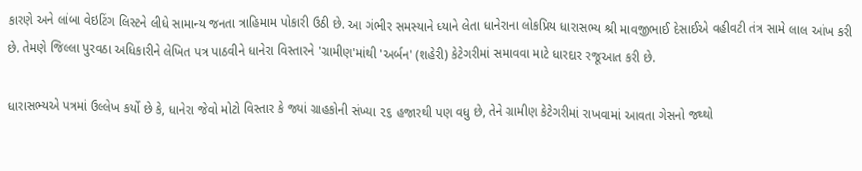કારણે અને લાંબા વેઇટિંગ લિસ્ટને લીધે સામાન્ય જનતા ત્રાહિમામ પોકારી ઉઠી છે. આ ગંભીર સમસ્યાને ધ્યાને લેતા ધાનેરાના લોકપ્રિય ધારાસભ્ય શ્રી માવજીભાઈ દેસાઈએ વહીવટી તંત્ર સામે લાલ આંખ કરી છે. તેમણે જિલ્લા પુરવઠા અધિકારીને લેખિત પત્ર પાઠવીને ધાનેરા વિસ્તારને 'ગ્રામીણ'માંથી 'અર્બન' (શહેરી) કેટેગરીમાં સમાવવા માટે ધારદાર રજૂઆત કરી છે.

ધારાસભ્યએ પત્રમાં ઉલ્લેખ કર્યો છે કે, ધાનેરા જેવો મોટો વિસ્તાર કે જ્યાં ગ્રાહકોની સંખ્યા ૨૬ હજારથી પણ વધુ છે, તેને ગ્રામીણ કેટેગરીમાં રાખવામાં આવતા ગેસનો જથ્થો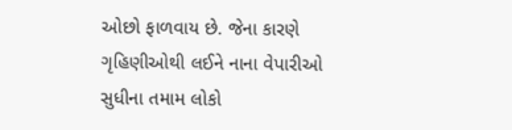ઓછો ફાળવાય છે. જેના કારણે ગૃહિણીઓથી લઈને નાના વેપારીઓ સુધીના તમામ લોકો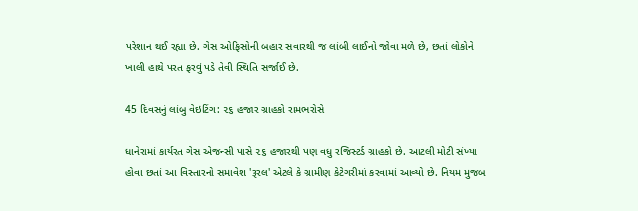પરેશાન થઈ રહ્યા છે. ગેસ ઓફિસોની બહાર સવારથી જ લાંબી લાઈનો જોવા મળે છે, છતાં લોકોને ખાલી હાથે પરત ફરવું પડે તેવી સ્થિતિ સર્જાઈ છે.

45 દિવસનું લાંબુ વેઇટિંગ: ૨૬ હજાર ગ્રાહકો રામભરોસે

ધાનેરામાં કાર્યરત ગેસ એજન્સી પાસે ૨૬ હજારથી પણ વધુ રજિસ્ટર્ડ ગ્રાહકો છે. આટલી મોટી સંખ્યા હોવા છતાં આ વિસ્તારનો સમાવેશ 'રૂરલ' એટલે કે ગ્રામીણ કેટેગરીમાં કરવામાં આવ્યો છે. નિયમ મુજબ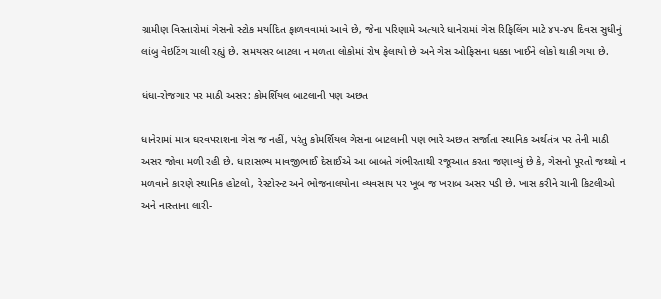ગ્રામીણ વિસ્તારોમાં ગેસનો સ્ટોક મર્યાદિત ફાળવવામાં આવે છે, જેના પરિણામે અત્યારે ધાનેરામાં ગેસ રિફિલિંગ માટે ૪૫-૪૫ દિવસ સુધીનું લાંબુ વેઇટિંગ ચાલી રહ્યું છે. સમયસર બાટલા ન મળતા લોકોમાં રોષ ફેલાયો છે અને ગેસ ઓફિસના ધક્કા ખાઈને લોકો થાકી ગયા છે.

ધંધા-રોજગાર પર માઠી અસર: કોમર્શિયલ બાટલાની પણ અછત

ધાનેરામાં માત્ર ઘરવપરાશના ગેસ જ નહીં, પરંતુ કોમર્શિયલ ગેસના બાટલાની પણ ભારે અછત સર્જાતા સ્થાનિક અર્થતંત્ર પર તેની માઠી અસર જોવા મળી રહી છે. ધારાસભ્ય માવજીભાઈ દેસાઈએ આ બાબતે ગંભીરતાથી રજૂઆત કરતા જણાવ્યું છે કે, ગેસનો પૂરતો જથ્થો ન મળવાને કારણે સ્થાનિક હોટલો, રેસ્ટોરન્ટ અને ભોજનાલયોના વ્યવસાય પર ખૂબ જ ખરાબ અસર પડી છે. ખાસ કરીને ચાની કિટલીઓ અને નાસ્તાના લારી-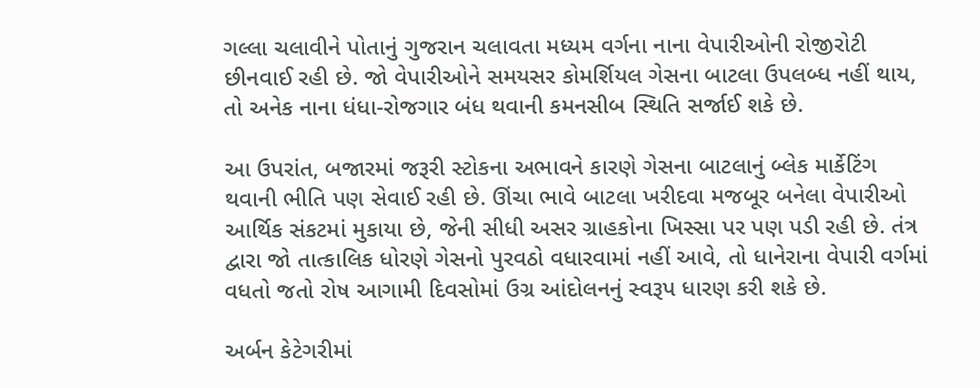ગલ્લા ચલાવીને પોતાનું ગુજરાન ચલાવતા મધ્યમ વર્ગના નાના વેપારીઓની રોજીરોટી છીનવાઈ રહી છે. જો વેપારીઓને સમયસર કોમર્શિયલ ગેસના બાટલા ઉપલબ્ધ નહીં થાય, તો અનેક નાના ધંધા-રોજગાર બંધ થવાની કમનસીબ સ્થિતિ સર્જાઈ શકે છે.

આ ઉપરાંત, બજારમાં જરૂરી સ્ટોકના અભાવને કારણે ગેસના બાટલાનું બ્લેક માર્કેટિંગ થવાની ભીતિ પણ સેવાઈ રહી છે. ઊંચા ભાવે બાટલા ખરીદવા મજબૂર બનેલા વેપારીઓ આર્થિક સંકટમાં મુકાયા છે, જેની સીધી અસર ગ્રાહકોના ખિસ્સા પર પણ પડી રહી છે. તંત્ર દ્વારા જો તાત્કાલિક ધોરણે ગેસનો પુરવઠો વધારવામાં નહીં આવે, તો ધાનેરાના વેપારી વર્ગમાં વધતો જતો રોષ આગામી દિવસોમાં ઉગ્ર આંદોલનનું સ્વરૂપ ધારણ કરી શકે છે.

અર્બન કેટેગરીમાં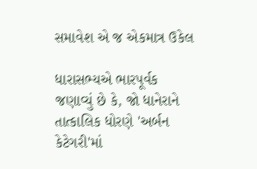સમાવેશ એ જ એકમાત્ર ઉકેલ

ધારાસભ્યએ ભારપૂર્વક જણાવ્યું છે કે, જો ધાનેરાને તાત્કાલિક ધોરણે 'અર્બન કેટેગરી'માં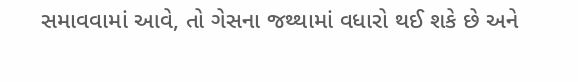સમાવવામાં આવે, તો ગેસના જથ્થામાં વધારો થઈ શકે છે અને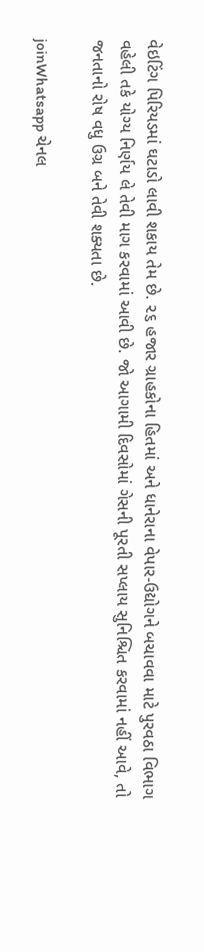વેઇટિંગ પિરિયડમાં ઘટાડો લાવી શકાય તેમ છે. ૨૬ હજાર ગ્રાહકોના હિતમાં અને ધાનેરાના વેપાર-ઉદ્યોગને બચાવવા માટે પુરવઠા વિભાગ વહેલી તકે યોગ્ય નિર્ણય લે તેવી માગ કરવામાં આવી છે. જો આગામી દિવસોમાં ગેસની પૂરતી સપ્લાય સુનિશ્ચિત કરવામાં નહીં આવે, તો જનતાનો રોષ વધુ ઉગ્ર બને તેવી શક્યતા છે.

joinWhatsapp ચેનલ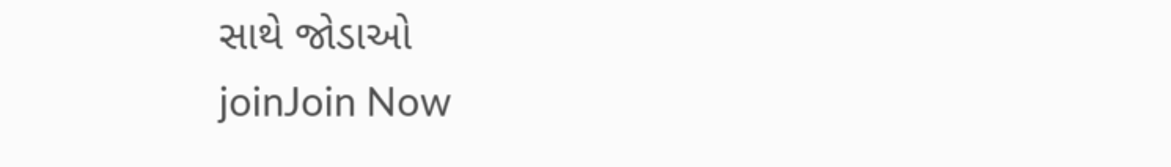સાથે જોડાઓ
joinJoin Now